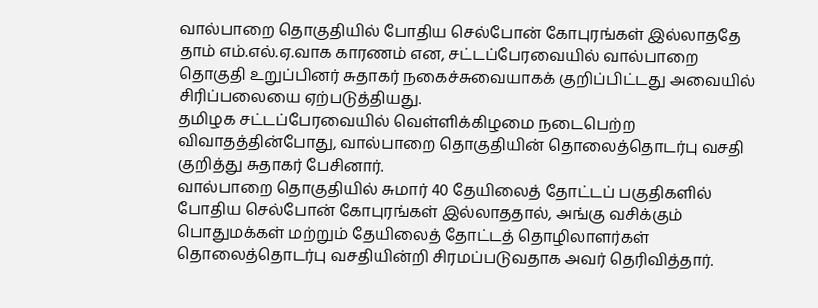வால்பாறை தொகுதியில் போதிய செல்போன் கோபுரங்கள் இல்லாததே தாம் எம்.எல்.ஏ.வாக காரணம் என, சட்டப்பேரவையில் வால்பாறை தொகுதி உறுப்பினர் சுதாகர் நகைச்சுவையாகக் குறிப்பிட்டது அவையில் சிரிப்பலையை ஏற்படுத்தியது.
தமிழக சட்டப்பேரவையில் வெள்ளிக்கிழமை நடைபெற்ற விவாதத்தின்போது, வால்பாறை தொகுதியின் தொலைத்தொடர்பு வசதி குறித்து சுதாகர் பேசினார்.
வால்பாறை தொகுதியில் சுமார் 40 தேயிலைத் தோட்டப் பகுதிகளில் போதிய செல்போன் கோபுரங்கள் இல்லாததால், அங்கு வசிக்கும் பொதுமக்கள் மற்றும் தேயிலைத் தோட்டத் தொழிலாளர்கள் தொலைத்தொடர்பு வசதியின்றி சிரமப்படுவதாக அவர் தெரிவித்தார்.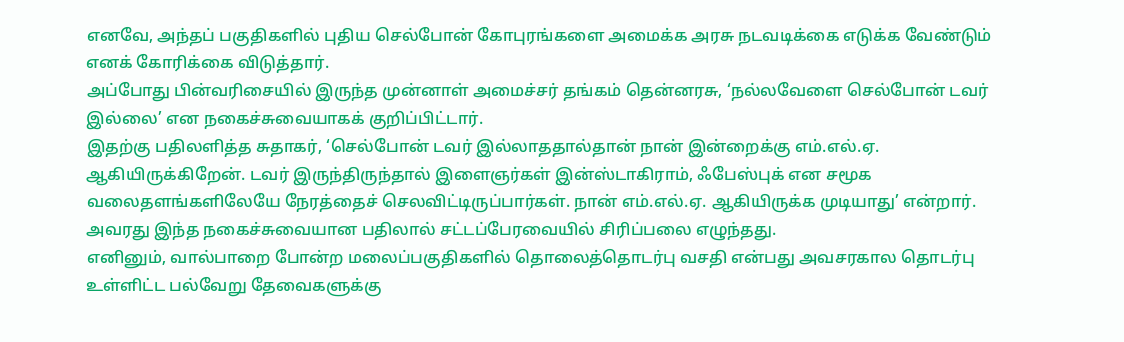எனவே, அந்தப் பகுதிகளில் புதிய செல்போன் கோபுரங்களை அமைக்க அரசு நடவடிக்கை எடுக்க வேண்டும் எனக் கோரிக்கை விடுத்தார்.
அப்போது பின்வரிசையில் இருந்த முன்னாள் அமைச்சர் தங்கம் தென்னரசு, ‘நல்லவேளை செல்போன் டவர் இல்லை’ என நகைச்சுவையாகக் குறிப்பிட்டார்.
இதற்கு பதிலளித்த சுதாகர், ‘செல்போன் டவர் இல்லாததால்தான் நான் இன்றைக்கு எம்.எல்.ஏ. ஆகியிருக்கிறேன். டவர் இருந்திருந்தால் இளைஞர்கள் இன்ஸ்டாகிராம், ஃபேஸ்புக் என சமூக வலைதளங்களிலேயே நேரத்தைச் செலவிட்டிருப்பார்கள். நான் எம்.எல்.ஏ. ஆகியிருக்க முடியாது’ என்றார்.
அவரது இந்த நகைச்சுவையான பதிலால் சட்டப்பேரவையில் சிரிப்பலை எழுந்தது.
எனினும், வால்பாறை போன்ற மலைப்பகுதிகளில் தொலைத்தொடர்பு வசதி என்பது அவசரகால தொடர்பு உள்ளிட்ட பல்வேறு தேவைகளுக்கு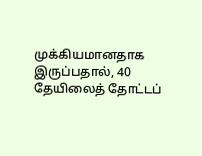முக்கியமானதாக இருப்பதால், 40 தேயிலைத் தோட்டப்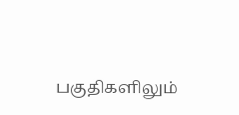பகுதிகளிலும்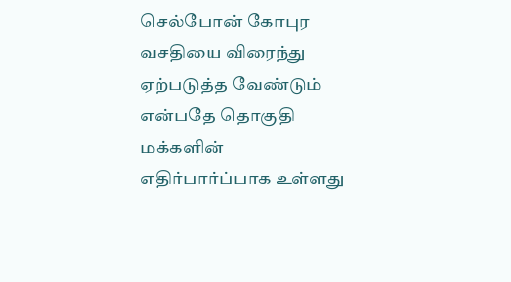செல்போன் கோபுர வசதியை விரைந்து ஏற்படுத்த வேண்டும் என்பதே தொகுதி மக்களின் எதிர்பார்ப்பாக உள்ளது